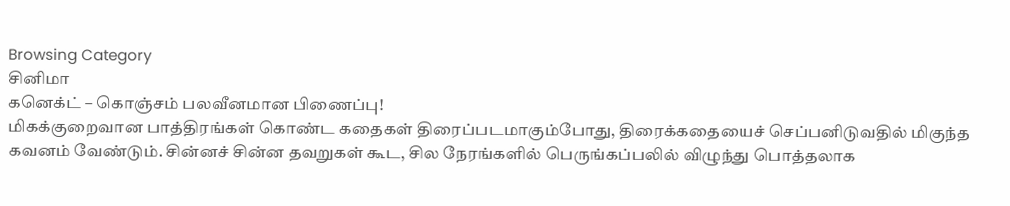Browsing Category
சினிமா
கனெக்ட் – கொஞ்சம் பலவீனமான பிணைப்பு!
மிகக்குறைவான பாத்திரங்கள் கொண்ட கதைகள் திரைப்படமாகும்போது, திரைக்கதையைச் செப்பனிடுவதில் மிகுந்த கவனம் வேண்டும். சின்னச் சின்ன தவறுகள் கூட, சில நேரங்களில் பெருங்கப்பலில் விழுந்து பொத்தலாக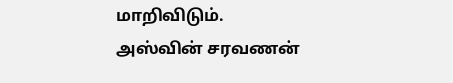மாறிவிடும்.
அஸ்வின் சரவணன்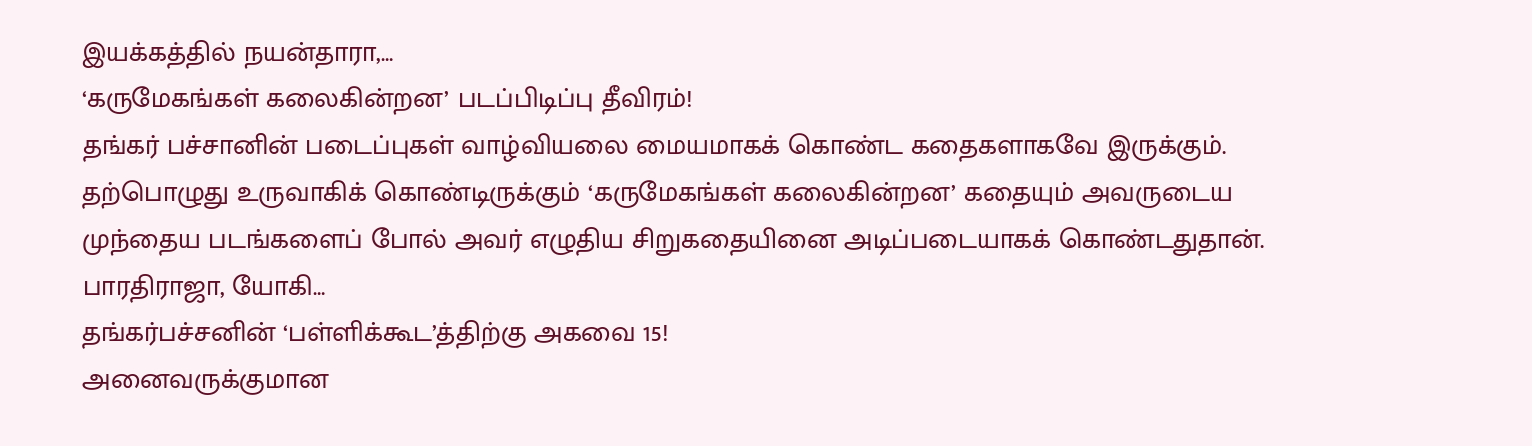இயக்கத்தில் நயன்தாரா,…
‘கருமேகங்கள் கலைகின்றன’ படப்பிடிப்பு தீவிரம்!
தங்கர் பச்சானின் படைப்புகள் வாழ்வியலை மையமாகக் கொண்ட கதைகளாகவே இருக்கும். தற்பொழுது உருவாகிக் கொண்டிருக்கும் ‘கருமேகங்கள் கலைகின்றன’ கதையும் அவருடைய முந்தைய படங்களைப் போல் அவர் எழுதிய சிறுகதையினை அடிப்படையாகக் கொண்டதுதான்.
பாரதிராஜா, யோகி…
தங்கர்பச்சனின் ‘பள்ளிக்கூட’த்திற்கு அகவை 15!
அனைவருக்குமான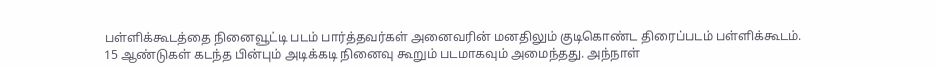பள்ளிக்கூடத்தை நினைவூட்டி படம் பார்த்தவர்கள் அனைவரின் மனதிலும் குடிகொண்ட திரைப்படம் பள்ளிக்கூடம்.
15 ஆண்டுகள் கடந்த பின்பும் அடிக்கடி நினைவு கூறும் படமாகவும் அமைந்தது. அந்நாள்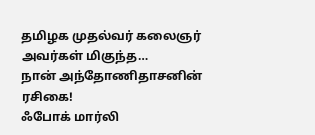தமிழக முதல்வர் கலைஞர் அவர்கள் மிகுந்த…
நான் அந்தோணிதாசனின் ரசிகை!
ஃபோக் மார்லி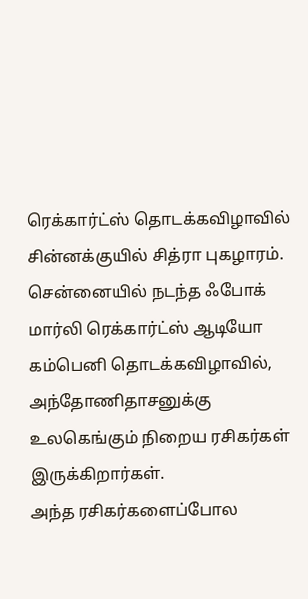ரெக்கார்ட்ஸ் தொடக்கவிழாவில் சின்னக்குயில் சித்ரா புகழாரம்.
சென்னையில் நடந்த ஃபோக் மார்லி ரெக்கார்ட்ஸ் ஆடியோ கம்பெனி தொடக்கவிழாவில், அந்தோணிதாசனுக்கு உலகெங்கும் நிறைய ரசிகர்கள் இருக்கிறார்கள்.
அந்த ரசிகர்களைப்போல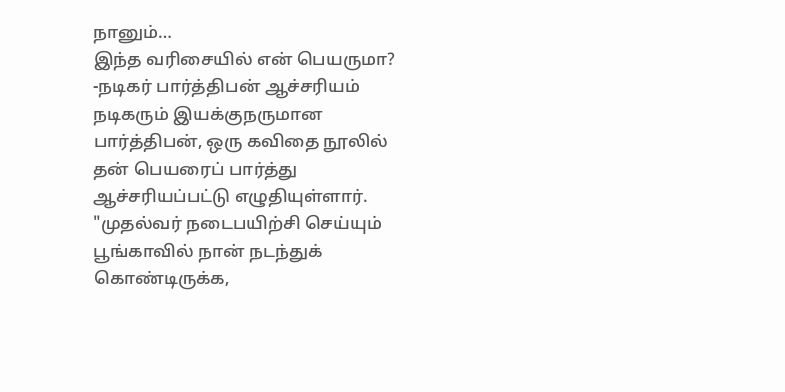நானும்…
இந்த வரிசையில் என் பெயருமா?
-நடிகர் பார்த்திபன் ஆச்சரியம்
நடிகரும் இயக்குநருமான பார்த்திபன், ஒரு கவிதை நூலில் தன் பெயரைப் பார்த்து ஆச்சரியப்பட்டு எழுதியுள்ளார்.
"முதல்வர் நடைபயிற்சி செய்யும் பூங்காவில் நான் நடந்துக் கொண்டிருக்க,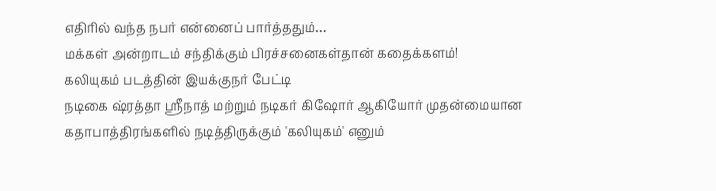எதிரில் வந்த நபர் என்னைப் பார்த்ததும்…
மக்கள் அன்றாடம் சந்திக்கும் பிரச்சனைகள்தான் கதைக்களம்!
கலியுகம் படத்தின் இயக்குநர் பேட்டி
நடிகை ஷ்ரத்தா ஸ்ரீநாத் மற்றும் நடிகர் கிஷோர் ஆகியோர் முதன்மையான கதாபாத்திரங்களில் நடித்திருக்கும் 'கலியுகம்' எனும்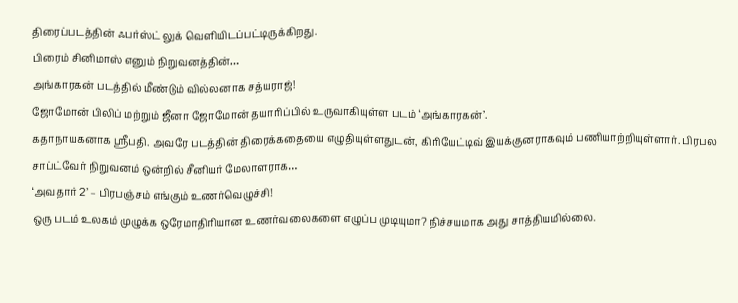திரைப்படத்தின் ஃபர்ஸ்ட் லுக் வெளியிடப்பட்டிருக்கிறது.
பிரைம் சினிமாஸ் எனும் நிறுவனத்தின்…
அங்காரகன் படத்தில் மீண்டும் வில்லனாக சத்யராஜ்!
ஜோமோன் பிலிப் மற்றும் ஜீனா ஜோமோன் தயாரிப்பில் உருவாகியுள்ள படம் ‘அங்காரகன்’.
கதாநாயகனாக ஸ்ரீபதி. அவரே படத்தின் திரைக்கதையை எழுதியுள்ளதுடன், கிரியேட்டிவ் இயக்குனராகவும் பணியாற்றியுள்ளார். பிரபல சாப்ட்வேர் நிறுவனம் ஒன்றில் சீனியர் மேலாளராக…
‘அவதார் 2’ – பிரபஞ்சம் எங்கும் உணர்வெழுச்சி!
ஒரு படம் உலகம் முழுக்க ஒரேமாதிரியான உணர்வலைகளை எழுப்ப முடியுமா? நிச்சயமாக அது சாத்தியமில்லை.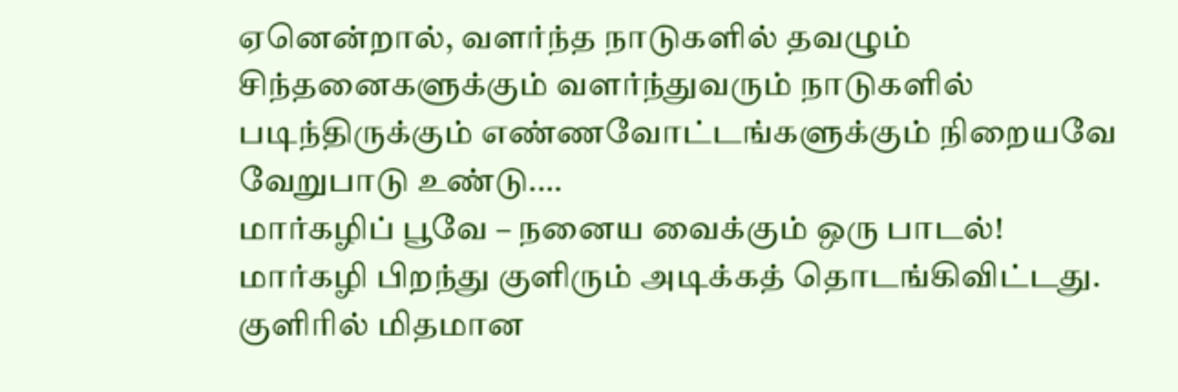ஏனென்றால், வளர்ந்த நாடுகளில் தவழும் சிந்தனைகளுக்கும் வளர்ந்துவரும் நாடுகளில் படிந்திருக்கும் எண்ணவோட்டங்களுக்கும் நிறையவே வேறுபாடு உண்டு.…
மார்கழிப் பூவே – நனைய வைக்கும் ஒரு பாடல்!
மார்கழி பிறந்து குளிரும் அடிக்கத் தொடங்கிவிட்டது.
குளிரில் மிதமான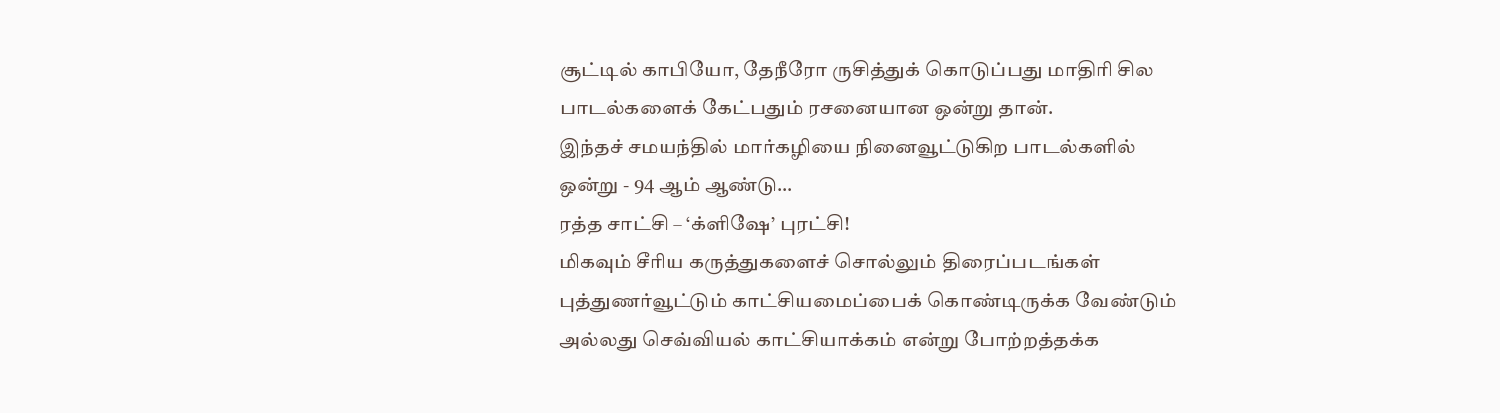சூட்டில் காபியோ, தேநீரோ ருசித்துக் கொடுப்பது மாதிரி சில பாடல்களைக் கேட்பதும் ரசனையான ஒன்று தான்.
இந்தச் சமயந்தில் மார்கழியை நினைவூட்டுகிற பாடல்களில் ஒன்று - 94 ஆம் ஆண்டு…
ரத்த சாட்சி – ‘க்ளிஷே’ புரட்சி!
மிகவும் சீரிய கருத்துகளைச் சொல்லும் திரைப்படங்கள் புத்துணர்வூட்டும் காட்சியமைப்பைக் கொண்டிருக்க வேண்டும் அல்லது செவ்வியல் காட்சியாக்கம் என்று போற்றத்தக்க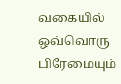வகையில் ஒவ்வொரு பிரேமையும்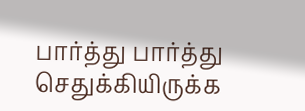பார்த்து பார்த்து செதுக்கியிருக்க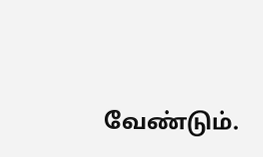வேண்டும்.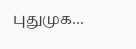புதுமுக…